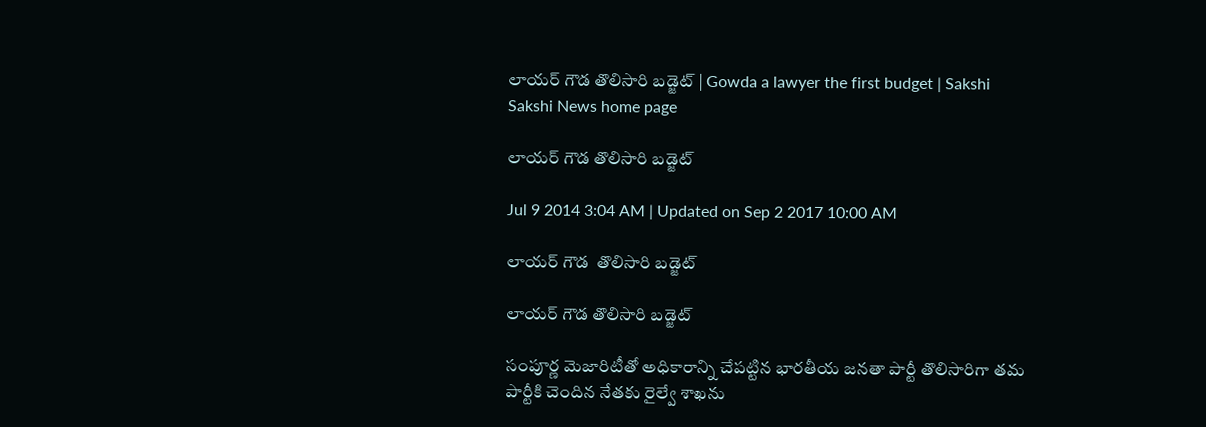లాయర్ గౌడ తొలిసారి బడ్జెట్ | Gowda a lawyer the first budget | Sakshi
Sakshi News home page

లాయర్ గౌడ తొలిసారి బడ్జెట్

Jul 9 2014 3:04 AM | Updated on Sep 2 2017 10:00 AM

లాయర్ గౌడ  తొలిసారి బడ్జెట్

లాయర్ గౌడ తొలిసారి బడ్జెట్

సంపూర్ణ మెజారిటీతో అధికారాన్ని చేపట్టిన భారతీయ జనతా పార్టీ తొలిసారిగా తమ పార్టీకి చెందిన నేతకు రైల్వే శాఖను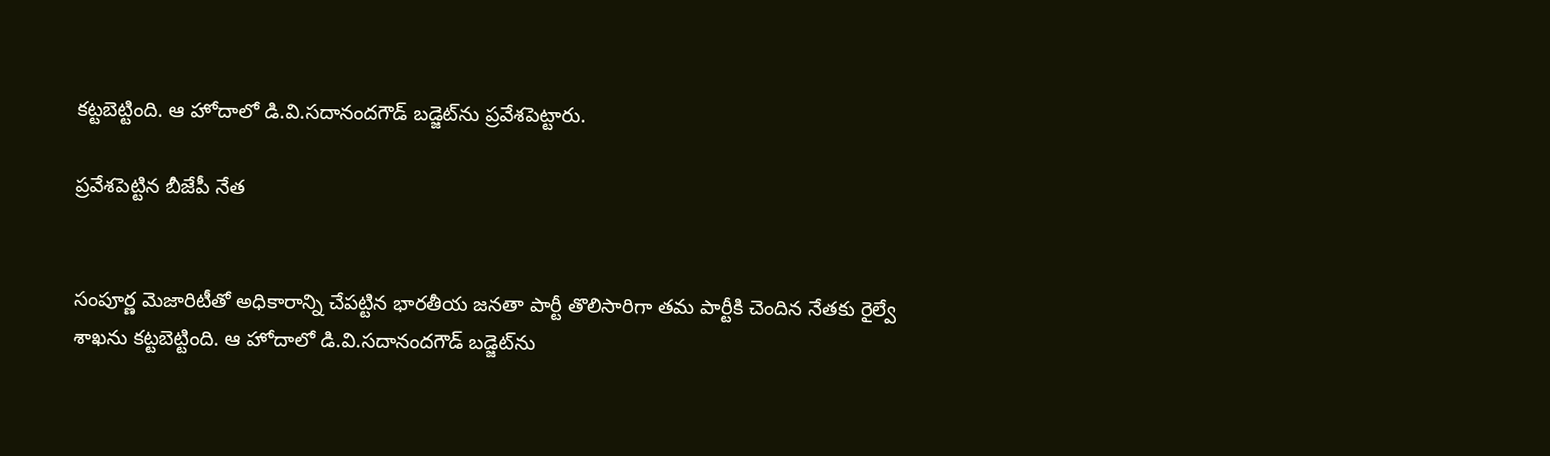కట్టబెట్టింది. ఆ హోదాలో డి.వి.సదానందగౌడ్ బడ్జెట్‌ను ప్రవేశపెట్టారు.

ప్రవేశపెట్టిన బీజేపీ నేత


సంపూర్ణ మెజారిటీతో అధికారాన్ని చేపట్టిన భారతీయ జనతా పార్టీ తొలిసారిగా తమ పార్టీకి చెందిన నేతకు రైల్వే శాఖను కట్టబెట్టింది. ఆ హోదాలో డి.వి.సదానందగౌడ్ బడ్జెట్‌ను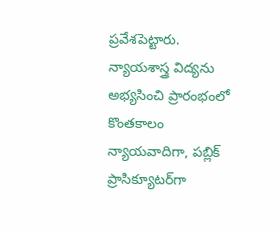ప్రవేశపెట్టారు. న్యాయశాస్త్ర విద్యను అభ్యసించి ప్రారంభంలో కొంతకాలం న్యాయవాదిగా, పబ్లిక్ ప్రాసిక్యూటర్‌గా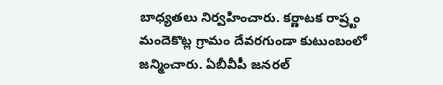బాధ్యతలు నిర్వహించారు. కర్ణాటక రాష్ర్టం మందెకొట్ల గ్రామం దేవరగుండా కుటుంబంలో జన్మించారు. ఏబీవీపీ జనరల్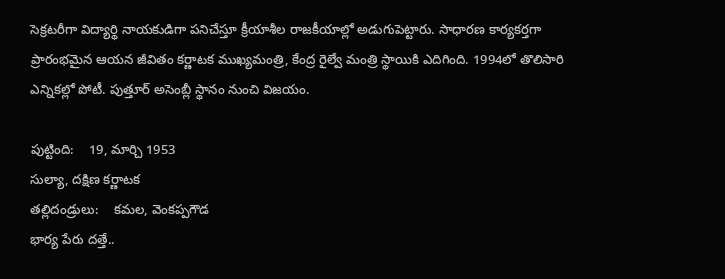సెక్రటరీగా విద్యార్థి నాయకుడిగా పనిచేస్తూ క్రీయాశీల రాజకీయాల్లో అడుగుపెట్టారు. సాధారణ కార్యకర్తగా ప్రారంభమైన ఆయన జీవితం కర్ణాటక ముఖ్యమంత్రి, కేంద్ర రైల్వే మంత్రి స్థాయికి ఎదిగింది. 1994లో తొలిసారి ఎన్నికల్లో పోటీ. పుత్తూర్ అసెంబ్లీ స్థానం నుంచి విజయం.

పుట్టింది:    19, మార్చి 1953
సుల్యా, దక్షిణ కర్ణాటక
తల్లిదండ్రులు:    కమల, వెంకప్పగౌడ
భార్య పేరు దత్తే..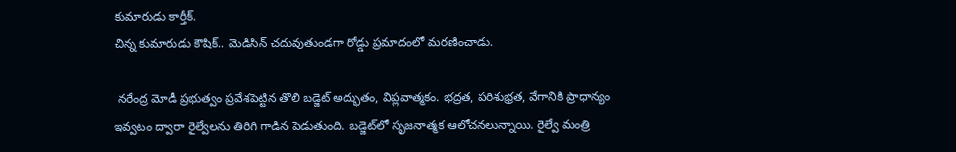కుమారుడు కార్తీక్.
చిన్న కుమారుడు కౌషిక్.. మెడిసిన్ చదువుతుండగా రోడ్డు ప్రమాదంలో మరణించాడు.

 నరేంద్ర మోడీ ప్రభుత్వం ప్రవేశపెట్టిన తొలి బడ్జెట్ అద్భుతం, విప్లవాత్మకం. భద్రత, పరిశుభ్రత, వేగానికి ప్రాధాన్యం ఇవ్వటం ద్వారా రైల్వేలను తిరిగి గాడిన పెడుతుంది. బడ్జెట్‌లో సృజనాత్మక ఆలోచనలున్నాయి. రైల్వే మంత్రి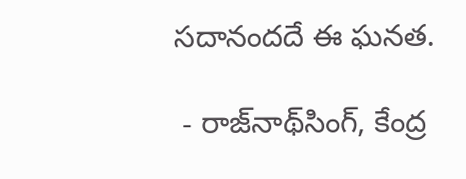సదానందదే ఈ ఘనత.

 - రాజ్‌నాథ్‌సింగ్, కేంద్ర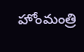హోంమంత్రి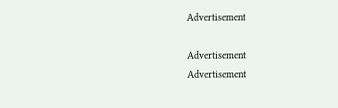Advertisement

Advertisement
Advertisement